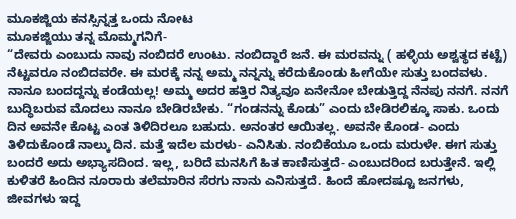ಮೂಕಜ್ಜಿಯ ಕನಸ್ಸಿನ್ನತ್ತ ಒಂದು ನೋಟ
ಮೂಕಜ್ಜಿಯು ತನ್ನ ಮೊಮ್ಮಗನಿಗೆ-
“ದೇವರು ಎಂಬುದು ನಾವು ನಂಬಿದರೆ ಉಂಟು. ನಂಬಿದ್ದಾರೆ ಜನೆ. ಈ ಮರವನ್ನು ( ಹಳ್ಳಿಯ ಅಶ್ವತ್ಥದ ಕಟ್ಟೆ) ನೆಟ್ಟವರೂ ನಂಬಿದವರೇ. ಈ ಮರಕ್ಕೆ ನನ್ನ ಅಮ್ಮ ನನ್ನನ್ನು ಕರೆದುಕೊಂಡು ಹೀಗೆಯೇ ಸುತ್ತು ಬಂದವಳು. ನಾನೂ ಬಂದದ್ದನ್ನು ಕಂಡೆಯಲ್ಲ! ಅಮ್ಮ ಅದರ ಹತ್ತಿರ ನಿತ್ಯವೂ ಏನೇನೋ ಬೇಡುತ್ತಿದ್ದ ನೆನಪು ನನಗೆ. ನನಗೆ ಬುದ್ಧಿಬರುವ ಮೊದಲು ನಾನೂ ಬೇಡಿರಬೇಕು. “ಗಂಡನನ್ನು ಕೊಡು” ಎಂದು ಬೇಡಿರಲಿಕ್ಕೂ ಸಾಕು. ಒಂದು ದಿನ ಅವನೇ ಕೊಟ್ಟ ಎಂತ ತಿಳಿದಿರಲೂ ಬಹುದು. ಅನಂತರ ಆಯಿತಲ್ಲ. ಅವನೇ ಕೊಂಡ- ಎಂದು ತಿಳಿದುಕೊಂಡೆ ನಾಲ್ಕು ದಿನ. ಮತ್ತೆ ಇದೆಲ ಮರಳು- ಎನಿಸಿತು. ನಂಬಿಕೆಯೂ ಒಂದು ಮರುಳೇ. ಈಗ ಸುತ್ತು ಬಂದರೆ ಅದು ಅಭ್ಯಾಸದಿಂದ. ಇಲ್ಲ, ಬರಿದೆ ಮನಸಿಗೆ ಹಿತ ಕಾಣಿಸುತ್ತದೆ- ಎಂಬುದರಿಂದ ಬರುತ್ತೇನೆ. ಇಲ್ಲಿ ಕುಳಿತರೆ ಹಿಂದಿನ ನೂರಾರು ತಲೆಮಾರಿನ ಸೆರಗು ನಾನು ಎನಿಸುತ್ತದೆ. ಹಿಂದೆ ಹೋದಷ್ಟೂ ಜನಗಳು, ಜೀವಗಳು ಇದ್ದ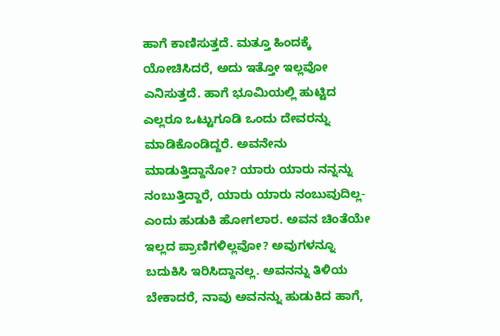ಹಾಗೆ ಕಾಣಿಸುತ್ತದೆ. ಮತ್ತೂ ಹಿಂದಕ್ಕೆ ಯೋಚಿಸಿದರೆ, ಅದು ಇತ್ತೋ ಇಲ್ಲವೋ ಎನಿಸುತ್ತದೆ. ಹಾಗೆ ಭೂಮಿಯಲ್ಲಿ ಹುಟ್ಟಿದ ಎಲ್ಲರೂ ಒಟ್ಟುಗೂಡಿ ಒಂದು ದೇವರನ್ನು ಮಾಡಿಕೊಂಡಿದ್ದರೆ. ಅವನೇನು ಮಾಡುತ್ತಿದ್ದಾನೋ? ಯಾರು ಯಾರು ನನ್ನನ್ನು ನಂಬುತ್ತಿದ್ದಾರೆ, ಯಾರು ಯಾರು ನಂಬುವುದಿಲ್ಲ- ಎಂದು ಹುಡುಕಿ ಹೋಗಲಾರ. ಅವನ ಚಿಂತೆಯೇ ಇಲ್ಲದ ಪ್ರಾಣಿಗಳಿಲ್ಲವೋ? ಅವುಗಳನ್ನೂ ಬದುಕಿಸಿ ಇರಿಸಿದ್ದಾನಲ್ಲ. ಅವನನ್ನು ತಿಳಿಯ ಬೇಕಾದರೆ, ನಾವು ಅವನನ್ನು ಹುಡುಕಿದ ಹಾಗೆ,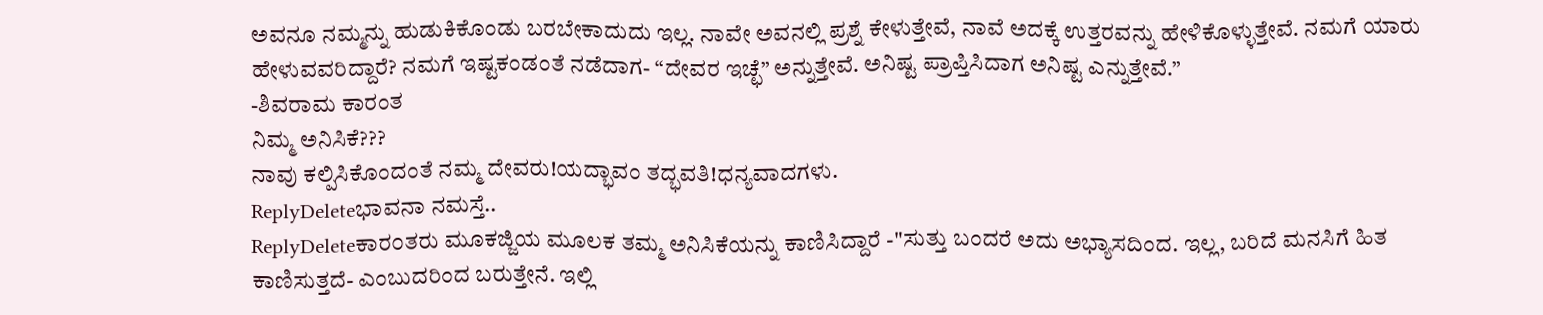ಅವನೂ ನಮ್ಮನ್ನು ಹುಡುಕಿಕೊಂಡು ಬರಬೇಕಾದುದು ಇಲ್ಲ. ನಾವೇ ಅವನಲ್ಲಿ ಪ್ರಶ್ನೆ ಕೇಳುತ್ತೇವೆ, ನಾವೆ ಅದಕ್ಕೆ ಉತ್ತರವನ್ನು ಹೇಳಿಕೊಳ್ಳುತ್ತೇವೆ. ನಮಗೆ ಯಾರು ಹೇಳುವವರಿದ್ದಾರೆ? ನಮಗೆ ಇಷ್ಟಕಂಡಂತೆ ನಡೆದಾಗ- “ದೇವರ ಇಚ್ಛೆ” ಅನ್ನುತ್ತೇವೆ. ಅನಿಷ್ಟ ಪ್ರಾಪ್ತಿಸಿದಾಗ ಅನಿಷ್ಟ ಎನ್ನುತ್ತೇವೆ.”
-ಶಿವರಾಮ ಕಾರಂತ
ನಿಮ್ಮ ಅನಿಸಿಕೆ???
ನಾವು ಕಲ್ಪಿಸಿಕೊಂದಂತೆ ನಮ್ಮ ದೇವರು!ಯದ್ಭಾವಂ ತದ್ಭವತಿ!ಧನ್ಯವಾದಗಳು.
ReplyDeleteಭಾವನಾ ನಮಸ್ತೆ..
ReplyDeleteಕಾರ೦ತರು ಮೂಕಜ್ಜಿಯ ಮೂಲಕ ತಮ್ಮ ಅನಿಸಿಕೆಯನ್ನು ಕಾಣಿಸಿದ್ದಾರೆ -"ಸುತ್ತು ಬಂದರೆ ಅದು ಅಭ್ಯಾಸದಿಂದ. ಇಲ್ಲ, ಬರಿದೆ ಮನಸಿಗೆ ಹಿತ ಕಾಣಿಸುತ್ತದೆ- ಎಂಬುದರಿಂದ ಬರುತ್ತೇನೆ. ಇಲ್ಲಿ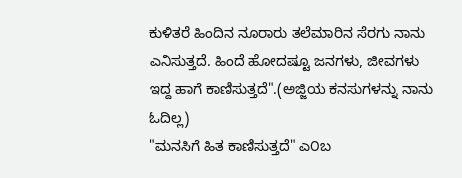ಕುಳಿತರೆ ಹಿಂದಿನ ನೂರಾರು ತಲೆಮಾರಿನ ಸೆರಗು ನಾನು ಎನಿಸುತ್ತದೆ. ಹಿಂದೆ ಹೋದಷ್ಟೂ ಜನಗಳು, ಜೀವಗಳು ಇದ್ದ ಹಾಗೆ ಕಾಣಿಸುತ್ತದೆ".(ಅಜ್ಜಿಯ ಕನಸುಗಳನ್ನು ನಾನು ಓದಿಲ್ಲ)
"ಮನಸಿಗೆ ಹಿತ ಕಾಣಿಸುತ್ತದೆ" ಎ೦ಬ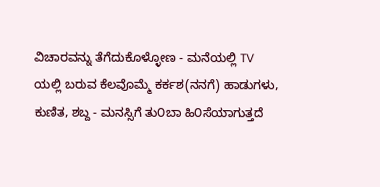ವಿಚಾರವನ್ನು ತೆಗೆದುಕೊಳ್ಳೋಣ - ಮನೆಯಲ್ಲಿ TV ಯಲ್ಲಿ ಬರುವ ಕೆಲವೊಮ್ಮೆ ಕರ್ಕಶ(ನನಗೆ) ಹಾಡುಗಳು, ಕುಣಿತ, ಶಬ್ದ - ಮನಸ್ಸಿಗೆ ತು೦ಬಾ ಹಿ೦ಸೆಯಾಗುತ್ತದೆ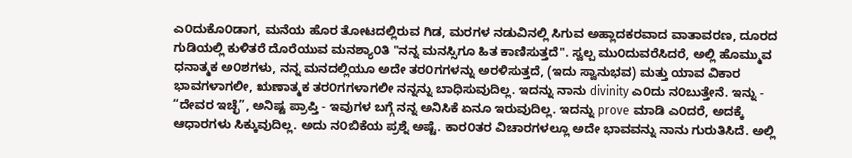ಎ೦ದುಕೊ೦ಡಾಗ, ಮನೆಯ ಹೊರ ತೋಟದಲ್ಲಿರುವ ಗಿಡ, ಮರಗಳ ನಡುವಿನಲ್ಲಿ ಸಿಗುವ ಅಹ್ಲಾದಕರವಾದ ವಾತಾವರಣ, ದೂರದ ಗುಡಿಯಲ್ಲಿ ಕುಳಿತರೆ ದೊರೆಯುವ ಮನಶ್ಯಾ೦ತಿ "ನನ್ನ ಮನಸ್ಸಿಗೂ ಹಿತ ಕಾಣಿಸುತ್ತದೆ". ಸ್ವಲ್ಪ ಮು೦ದುವರೆಸಿದರೆ, ಅಲ್ಲಿ ಹೊಮ್ಮುವ ಧನಾತ್ಮಕ ಅ೦ಶಗಳು, ನನ್ನ ಮನದಲ್ಲಿಯೂ ಅದೇ ತರ೦ಗಗಳನ್ನು ಅರಳಿಸುತ್ತದೆ, (ಇದು ಸ್ವಾನುಭವ) ಮತ್ತು ಯಾವ ವಿಕಾರ ಭಾವಗಳಾಗಲೀ, ಋಣಾತ್ಮಕ ತರ೦ಗಗಳಾಗಲೀ ನನ್ನನ್ನು ಬಾಧಿಸುವುದಿಲ್ಲ. ಇದನ್ನು ನಾನು divinity ಎ೦ದು ನ೦ಬುತ್ತೇನೆ. ಇನ್ನು - “ದೇವರ ಇಚ್ಛೆ”, ಅನಿಷ್ಟ ಪ್ರಾಪ್ತಿ - ಇವುಗಳ ಬಗ್ಗೆ ನನ್ನ ಅನಿಸಿಕೆ ಏನೂ ಇರುವುದಿಲ್ಲ. ಇದನ್ನು prove ಮಾಡಿ ಎ೦ದರೆ, ಅದಕ್ಕೆ ಆಧಾರಗಳು ಸಿಕ್ಕುವುದಿಲ್ಲ. ಅದು ನ೦ಬಿಕೆಯ ಪ್ರಶ್ನೆ ಅಷ್ಟೆ. ಕಾರ೦ತರ ವಿಚಾರಗಳಲ್ಲೂ ಅದೇ ಭಾವವನ್ನು ನಾನು ಗುರುತಿಸಿದೆ. ಅಲ್ಲಿ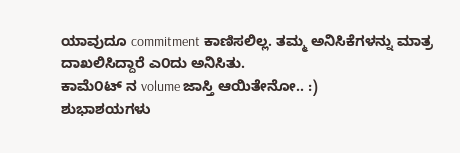ಯಾವುದೂ commitment ಕಾಣಿಸಲಿಲ್ಲ. ತಮ್ಮ ಅನಿಸಿಕೆಗಳನ್ನು ಮಾತ್ರ ದಾಖಲಿಸಿದ್ದಾರೆ ಎ೦ದು ಅನಿಸಿತು.
ಕಾಮೆ೦ಟ್ ನ volume ಜಾಸ್ತಿ ಆಯಿತೇನೋ.. :)
ಶುಭಾಶಯಗಳು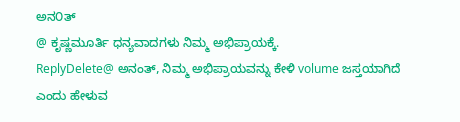ಅನ೦ತ್
@ ಕೃಷ್ಣಮೂರ್ತಿ ಧನ್ಯವಾದಗಳು ನಿಮ್ಮ ಅಭಿಪ್ರಾಯಕ್ಕೆ.
ReplyDelete@ ಅನಂತ್, ನಿಮ್ಮ ಅಭಿಪ್ರಾಯವನ್ನು ಕೇಳಿ volume ಜಸ್ತಯಾಗಿದೆ ಎಂದು ಹೇಳುವ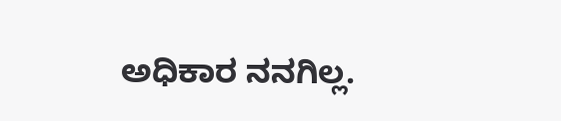ಅಧಿಕಾರ ನನಗಿಲ್ಲ.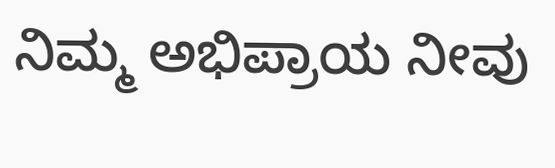ನಿಮ್ಮ ಅಭಿಪ್ರಾಯ ನೀವು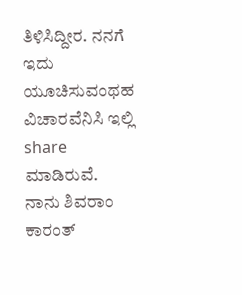ತಿಳಿಸಿದ್ದೀರ. ನನಗೆ ಇದು ಯೂಚಿಸುವಂಥಹ ವಿಚಾರವೆನಿಸಿ ಇಲ್ಲಿ share ಮಾಡಿರುವೆ. ನಾನು ಶಿವರಾಂ ಕಾರಂತ್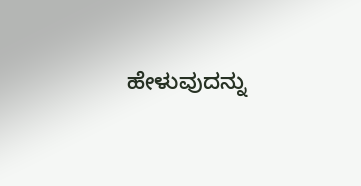ಹೇಳುವುದನ್ನು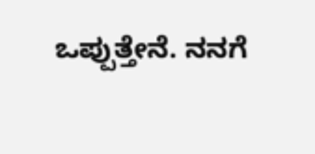ಒಪ್ಪುತ್ತೇನೆ. ನನಗೆ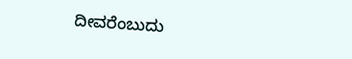ದೀವರೆಂಬುದು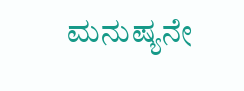ಮನುಷ್ಯನೇ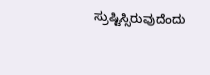ಸ್ರುಷ್ಟಿಸ್ಸಿರುವುದೆಂದು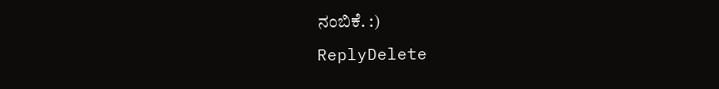ನಂಬಿಕೆ. :)
ReplyDelete